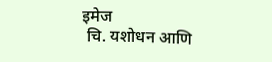इमेज
 चि. यशोधन आणि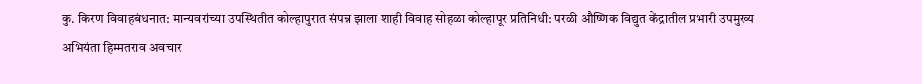कु. किरण विवाहबंधनात: मान्यवरांच्या उपस्थितीत कोल्हापुरात संपन्न झाला शाही विवाह सोहळा कोल्हापूर प्रतिनिधी: परळी औष्णिक विद्युत केंद्रातील प्रभारी उपमुख्य अभियंता हिम्मतराव अवचार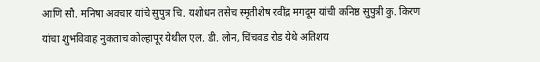आणि सौ. मनिषा अवचार यांचे सुपुत्र चि. यशोधन तसेच स्मृतीशेष रवींद्र मगदूम यांची कनिष्ठ सुपुत्री कु. किरण यांचा शुभविवाह नुकताच कोल्हापूर येथील एल. डी. लोन, चिंचवड रोड येथे अतिशय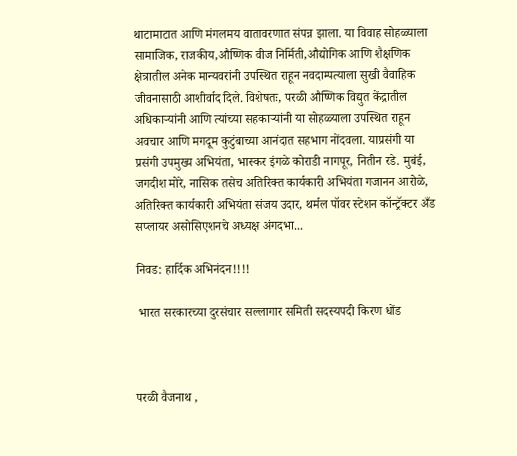थाटामाटात आणि मंगलमय वातावरणात संपन्न झाला. या विवाह सोहळ्याला सामाजिक, राजकीय,औष्णिक वीज निर्मिती,औद्योगिक आणि शैक्षणिक क्षेत्रातील अनेक मान्यवरांनी उपस्थित राहून नवदाम्पत्याला सुखी वैवाहिक जीवनासाठी आशीर्वाद दिले. विशेषतः, परळी औष्णिक विद्युत केंद्रातील अधिकाऱ्यांनी आणि त्यांच्या सहकाऱ्यांनी या सोहळ्याला उपस्थित राहून अवचार आणि मगदूम कुटुंबाच्या आनंदात सहभाग नोंदवला. याप्रसंगी या प्रसंगी उपमुख्य अभियंता, भास्कर इंगळे कोराडी नागपूर, नितीन रडे. मुबंई, जगदीश मोरे, नासिक तसेच अतिरिक्त कार्यकारी अभियंता गजानन आरोळे, अतिरिक्त कार्यकारी अभियंता संजय उदार, थर्मल पॉवर स्टेशन कॉन्ट्रॅक्टर अँड सप्लायर असोसिएशनचे अध्यक्ष अंगदभा...

निवड: हार्दिक अभिनंदन!!!!

 भारत सरकारच्या दुरसंचार सल्लागार समिती सदस्यपदी किरण धोंड



परळी वैजनाथ ,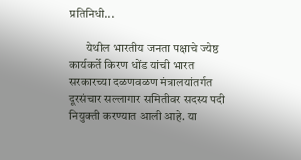प्रतिनिधी...

       येथील भारतीय जनता पक्षाचे ज्येष्ठ कार्यकर्ते किरण धोंड यांची भारत सरकारच्या दळणवळण मंत्रालयांतर्गत दूरसंचार सल्लागार समितीवर सदस्य पदी नियुक्ती करण्यात आली आहे. या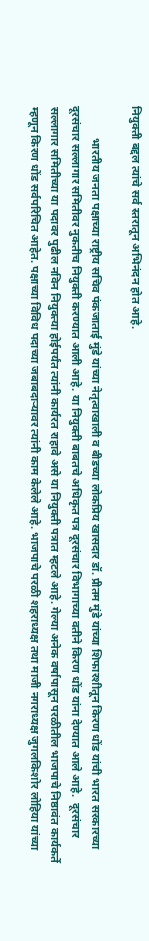नियुक्ती बद्दल त्यांचे सर्व स्तरातून अभिनंदन होत आहे.

           भारतीय जनता पक्षाच्या राष्ट्रीय सचिव पंकजाताई मुंडे यांच्या नेतृत्वाखाली व बीडच्या लोकप्रिय खासदार डॉ. प्रीतम मुंडे यांच्या शिफारशीतून किरण धोंड यांची भारत सरकारच्या दूरसंचार सल्लागार समितीवर नुकतीच नियुक्ती करण्यात आली आहे. या नियुक्ती बाबतचे अधिकृत पत्र दूरसंचार विभागाच्या वतीने किरण धोंड यांना देण्यात आले आहे.  दूरसंचार सल्लागार समितीच्या या पदावर पुढील नविन नियुक्त्या होईपर्यंत त्यांनी कार्यरत राहावे असे या नियुक्ती पत्रात म्हटले आहे. गेल्या अनेक वर्षापासून परळीतील भाजपाचे निष्ठावंत कार्यकर्ते म्हणून किरण धोंड सर्वपरिचित आहेत. पक्षाच्या विविध पदाच्या जबाबदाऱ्यावर त्यांनी काम केलेले आहे. भाजपाचे परळी शहराध्यक्ष तथा माजी नगराध्यक्ष जुगलकिशोर लोहिया यांच्या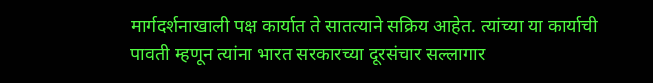मार्गदर्शनाखाली पक्ष कार्यात ते सातत्याने सक्रिय आहेत. त्यांच्या या कार्याची पावती म्हणून त्यांना भारत सरकारच्या दूरसंचार सल्लागार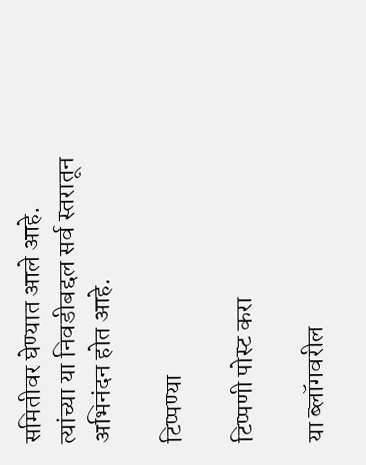समितीवर घेण्यात आले आहे. त्यांच्या या निवडीबद्दल सर्व स्तरातून अभिनंदन होत आहे.

टिप्पण्या

टिप्पणी पोस्ट करा

या ब्लॉगवरील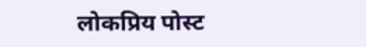लोकप्रिय पोस्ट